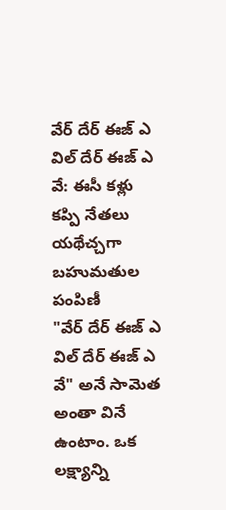వేర్ దేర్ ఈజ్ ఎ విల్ దేర్ ఈజ్ ఎ వే: ఈసీ కళ్లు కప్పి నేతలు యథేచ్చగా బహుమతుల పంపిణీ
"వేర్ దేర్ ఈజ్ ఎ విల్ దేర్ ఈజ్ ఎ వే" అనే సామెత అంతా వినే ఉంటాం. ఒక లక్ష్యాన్ని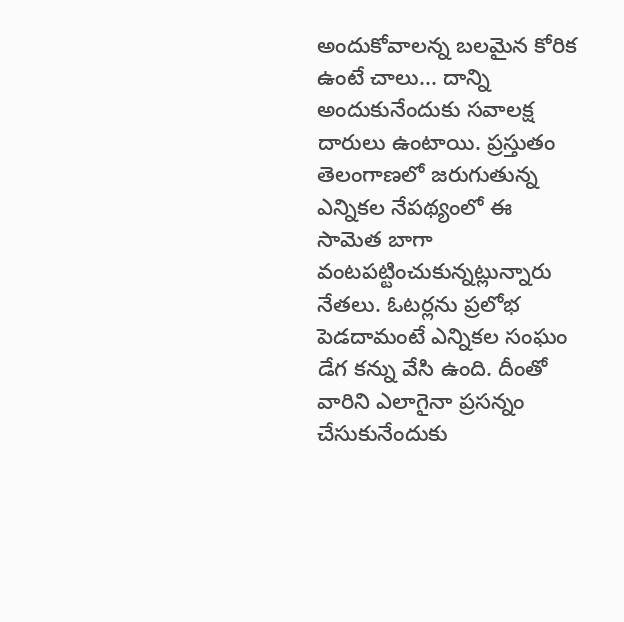అందుకోవాలన్న బలమైన కోరిక ఉంటే చాలు... దాన్ని అందుకునేందుకు సవాలక్ష దారులు ఉంటాయి. ప్రస్తుతం తెలంగాణలో జరుగుతున్న ఎన్నికల నేపథ్యంలో ఈ సామెత బాగా వంటపట్టించుకున్నట్లున్నారు నేతలు. ఓటర్లను ప్రలోభ పెడదామంటే ఎన్నికల సంఘం డేగ కన్ను వేసి ఉంది. దీంతో వారిని ఎలాగైనా ప్రసన్నం చేసుకునేందుకు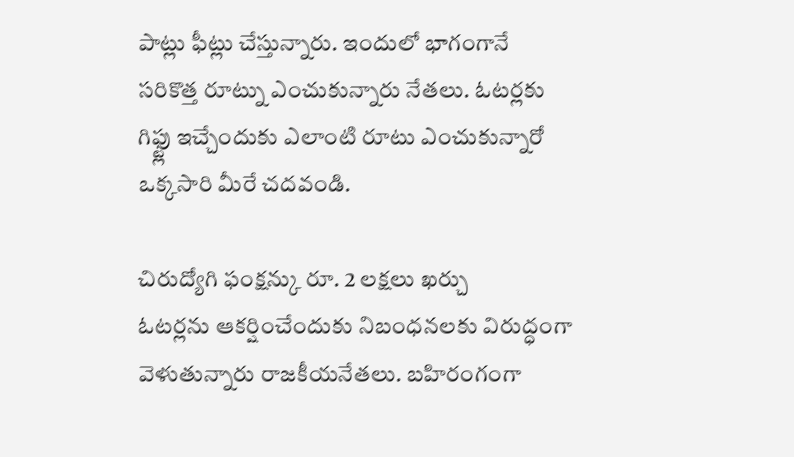పాట్లు ఫీట్లు చేస్తున్నారు. ఇందులో భాగంగానే సరికొత్త రూట్ను ఎంచుకున్నారు నేతలు. ఓటర్లకు గిఫ్ట్లు ఇచ్చేందుకు ఎలాంటి రూటు ఎంచుకున్నారో ఒక్కసారి మీరే చదవండి.

చిరుద్యోగి ఫంక్షన్కు రూ. 2 లక్షలు ఖర్చు
ఓటర్లను ఆకర్షించేందుకు నిబంధనలకు విరుద్ధంగా వెళుతున్నారు రాజకీయనేతలు. బహిరంగంగా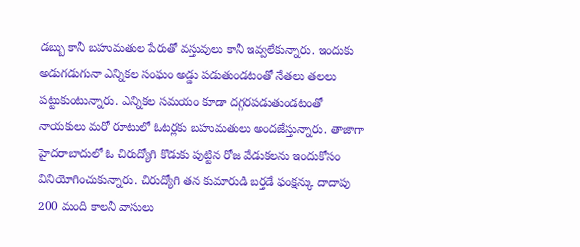డబ్బు కానీ బహుమతుల పేరుతో వస్తువులు కానీ ఇవ్వలేకున్నారు. ఇందుకు అడుగడుగునా ఎన్నికల సంఘం అడ్డు పడుతుండటంతో నేతలు తలలు పట్టుకుంటున్నారు. ఎన్నికల సమయం కూడా దగ్గరపడుతుండటంతో నాయకులు మరో రూటులో ఓటర్లకు బహుమతులు అందజేస్తున్నారు. తాజాగా హైదరాబాదులో ఓ చిరుద్యోగి కొడుకు పుట్టిన రోజ వేడుకలను ఇందుకోసం వినియోగించుకున్నారు. చిరుద్యోగి తన కుమారుడి బర్తడే ఫంక్షన్కు దాదాపు 200 మంది కాలనీ వాసులు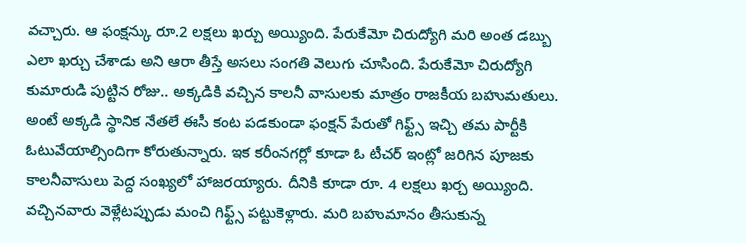వచ్చారు. ఆ ఫంక్షన్కు రూ.2 లక్షలు ఖర్చు అయ్యింది. పేరుకేమో చిరుద్యోగి మరి అంత డబ్బు ఎలా ఖర్చు చేశాడు అని ఆరా తీస్తే అసలు సంగతి వెలుగు చూసింది. పేరుకేమో చిరుద్యోగి కుమారుడి పుట్టిన రోజు.. అక్కడికి వచ్చిన కాలనీ వాసులకు మాత్రం రాజకీయ బహుమతులు. అంటే అక్కడి స్థానిక నేతలే ఈసీ కంట పడకుండా ఫంక్షన్ పేరుతో గిఫ్ట్స్ ఇచ్చి తమ పార్టీకి ఓటువేయాల్సిందిగా కోరుతున్నారు. ఇక కరీంనగర్లో కూడా ఓ టీచర్ ఇంట్లో జరిగిన పూజకు కాలనీవాసులు పెద్ద సంఖ్యలో హాజరయ్యారు. దీనికి కూడా రూ. 4 లక్షలు ఖర్చ అయ్యింది. వచ్చినవారు వెళ్లేటప్పుడు మంచి గిఫ్ట్స్ పట్టుకెళ్లారు. మరి బహుమానం తీసుకున్న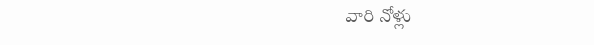వారి నోళ్లు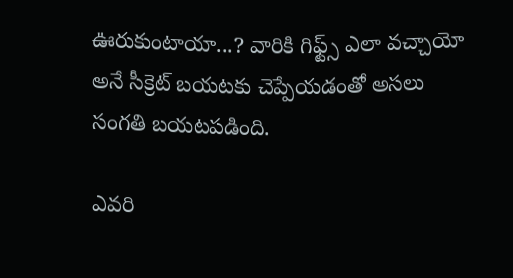ఊరుకుంటాయా...? వారికి గిఫ్ట్స్ ఎలా వచ్చాయో అనే సీక్రెట్ బయటకు చెప్పేయడంతో అసలు సంగతి బయటపడింది.

ఎవరి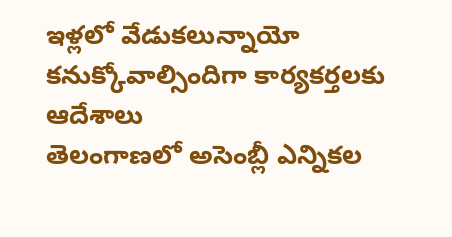ఇళ్లలో వేడుకలున్నాయో కనుక్కోవాల్సిందిగా కార్యకర్తలకు ఆదేశాలు
తెలంగాణలో అసెంబ్లీ ఎన్నికల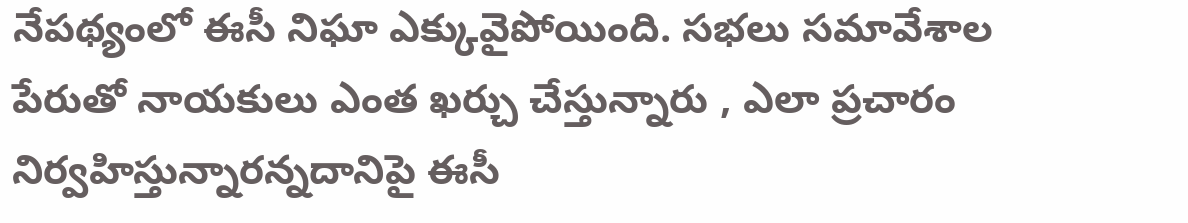నేపథ్యంలో ఈసీ నిఘా ఎక్కువైపోయింది. సభలు సమావేశాల పేరుతో నాయకులు ఎంత ఖర్చు చేస్తున్నారు , ఎలా ప్రచారం నిర్వహిస్తున్నారన్నదానిపై ఈసీ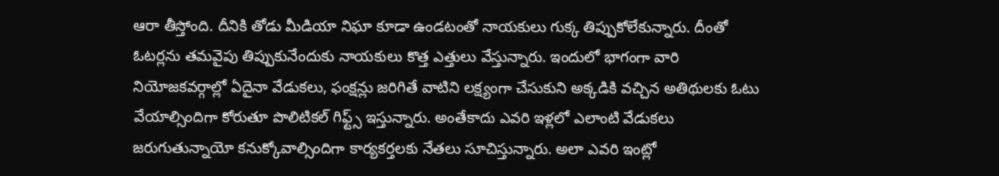ఆరా తీస్తోంది. దీనికి తోడు మీడియా నిఘా కూడా ఉండటంతో నాయకులు గుక్క తిప్పుకోలేకున్నారు. దీంతో ఓటర్లను తమవైపు తిప్పుకునేందుకు నాయకులు కొత్త ఎత్తులు వేస్తున్నారు. ఇందులో భాగంగా వారి నియోజకవర్గాల్లో ఏదైనా వేడుకలు, ఫంక్షన్లు జరిగితే వాటిని లక్ష్యంగా చేసుకుని అక్కడికి వచ్చిన అతిథులకు ఓటు వేయాల్సిందిగా కోరుతూ పొలిటికల్ గిఫ్ట్స్ ఇస్తున్నారు. అంతేకాదు ఎవరి ఇళ్లలో ఎలాంటి వేడుకలు జరుగుతున్నాయో కనుక్కోవాల్సిందిగా కార్యకర్తలకు నేతలు సూచిస్తున్నారు. అలా ఎవరి ఇంట్లో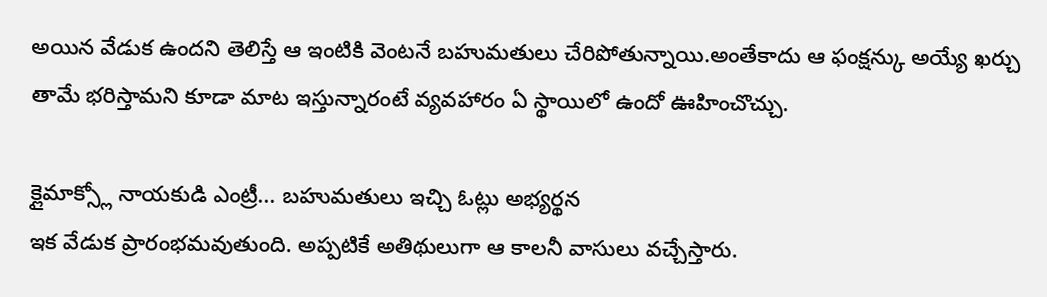అయిన వేడుక ఉందని తెలిస్తే ఆ ఇంటికి వెంటనే బహుమతులు చేరిపోతున్నాయి.అంతేకాదు ఆ ఫంక్షన్కు అయ్యే ఖర్చు తామే భరిస్తామని కూడా మాట ఇస్తున్నారంటే వ్యవహారం ఏ స్థాయిలో ఉందో ఊహించొచ్చు.

క్లైమాక్స్లో నాయకుడి ఎంట్రీ... బహుమతులు ఇచ్చి ఓట్లు అభ్యర్థన
ఇక వేడుక ప్రారంభమవుతుంది. అప్పటికే అతిథులుగా ఆ కాలనీ వాసులు వచ్చేస్తారు.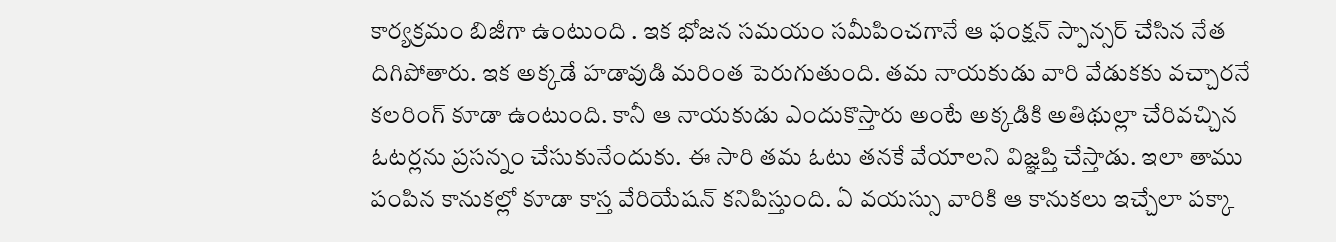కార్యక్రమం బిజీగా ఉంటుంది . ఇక భోజన సమయం సమీపించగానే ఆ ఫంక్షన్ స్పాన్సర్ చేసిన నేత దిగిపోతారు. ఇక అక్కడే హడావుడి మరింత పెరుగుతుంది. తమ నాయకుడు వారి వేడుకకు వచ్చారనే కలరింగ్ కూడా ఉంటుంది. కానీ ఆ నాయకుడు ఎందుకొస్తారు అంటే అక్కడికి అతిథుల్లా చేరివచ్చిన ఓటర్లను ప్రసన్నం చేసుకునేందుకు. ఈ సారి తమ ఓటు తనకే వేయాలని విజ్ఞప్తి చేస్తాడు. ఇలా తాము పంపిన కానుకల్లో కూడా కాస్త వేరియేషన్ కనిపిస్తుంది. ఏ వయస్సు వారికి ఆ కానుకలు ఇచ్చేలా పక్కా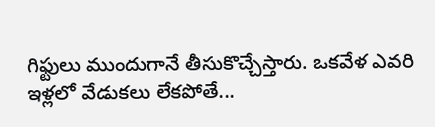గిఫ్టులు ముందుగానే తీసుకొచ్చేస్తారు. ఒకవేళ ఎవరి ఇళ్లలో వేడుకలు లేకపోతే...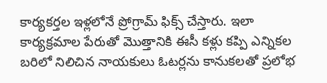కార్యకర్తల ఇళ్లలోనే ప్రోగ్రామ్ ఫిక్స్ చేస్తారు. ఇలా కార్యక్రమాల పేరుతో మొత్తానికి ఈసీ కళ్లు కప్పి ఎన్నికల బరిలో నిలిచిన నాయకులు ఓటర్లను కానుకలతో ప్రలోభ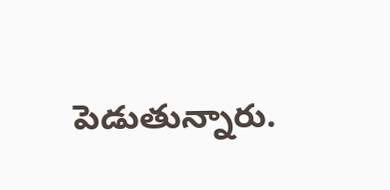పెడుతున్నారు.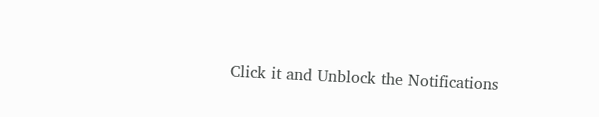Click it and Unblock the Notifications